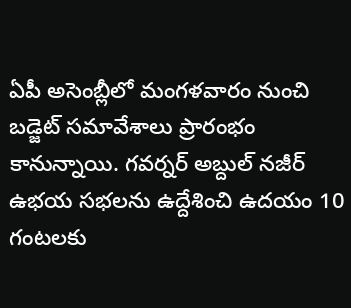ఏపీ అసెంబ్లీలో మంగళవారం నుంచి బడ్జెట్ సమావేశాలు ప్రారంభం కానున్నాయి. గవర్నర్ అబ్దుల్ నజీర్ ఉభయ సభలను ఉద్దేశించి ఉదయం 10 గంటలకు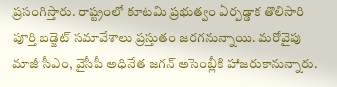ప్రసంగిస్తారు. రాష్ట్రంలో కూటమి ప్రభుత్వం ఏర్పడ్డాక తొలిసారి పూర్తి బడ్జెట్ సమావేశాలు ప్రస్తుతం జరగనున్నాయి. మరోవైపు మాజీ సీఎం, వైసీపీ అధినేత జగన్ అసెంబ్లీకి హాజరుకానున్నారు.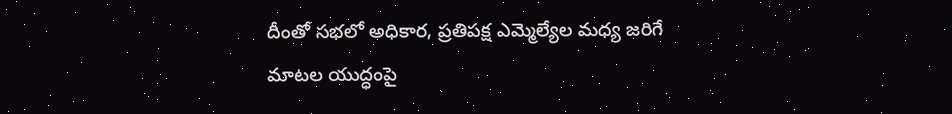దీంతో సభలో అధికార, ప్రతిపక్ష ఎమ్మెల్యేల మధ్య జరిగే మాటల యుద్ధంపై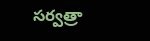సర్వత్రా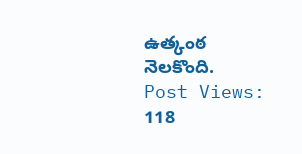ఉత్కంఠ నెలకొంది.
Post Views: 118